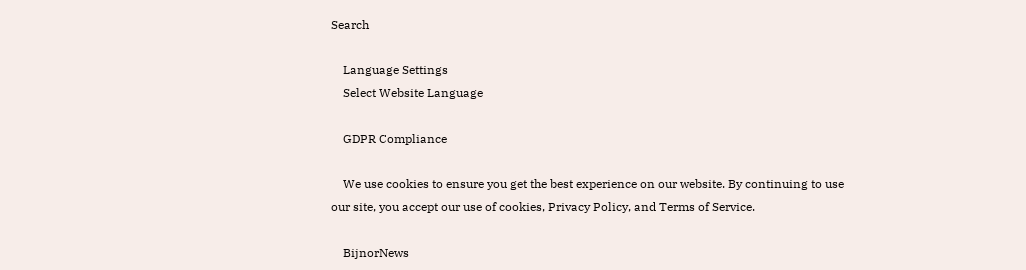Search

    Language Settings
    Select Website Language

    GDPR Compliance

    We use cookies to ensure you get the best experience on our website. By continuing to use our site, you accept our use of cookies, Privacy Policy, and Terms of Service.

    BijnorNews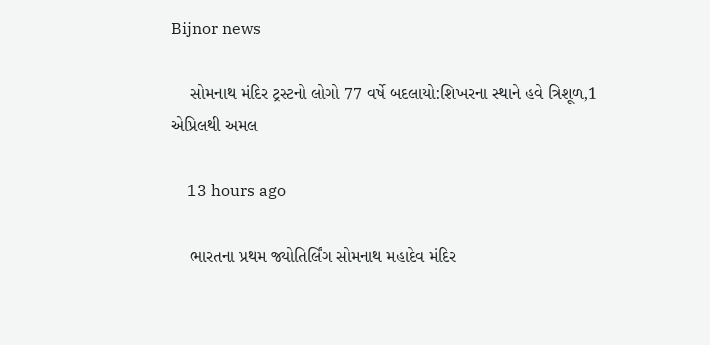Bijnor news

    સોમનાથ મંદિર ટ્રસ્ટનો લોગો 77 વર્ષે બદલાયો:શિખરના સ્થાને હવે ત્રિશૂળ,1 એપ્રિલથી અમલ

    13 hours ago

    ભારતના પ્રથમ જ્યોતિર્લિંગ સોમનાથ મહાદેવ મંદિર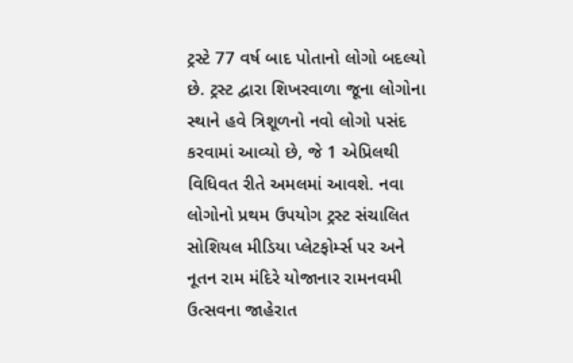ટ્રસ્ટે 77 વર્ષ બાદ પોતાનો લોગો બદલ્યો છે. ટ્રસ્ટ દ્વારા શિખરવાળા જૂના લોગોના સ્થાને હવે ત્રિશૂળનો નવો લોગો પસંદ કરવામાં આવ્યો છે, જે 1 એપ્રિલથી વિધિવત રીતે અમલમાં આવશે. નવા લોગોનો પ્રથમ ઉપયોગ ટ્રસ્ટ સંચાલિત સોશિયલ મીડિયા પ્લેટફોર્મ્સ પર અને નૂતન રામ મંદિરે યોજાનાર રામનવમી ઉત્સવના જાહેરાત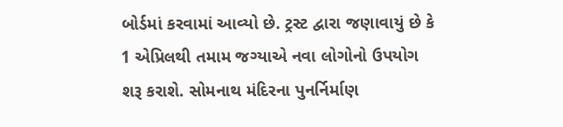બોર્ડમાં કરવામાં આવ્યો છે. ટ્રસ્ટ દ્વારા જણાવાયું છે કે 1 એપ્રિલથી તમામ જગ્યાએ નવા લોગોનો ઉપયોગ શરૂ કરાશે. સોમનાથ મંદિરના પુનર્નિર્માણ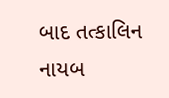બાદ તત્કાલિન નાયબ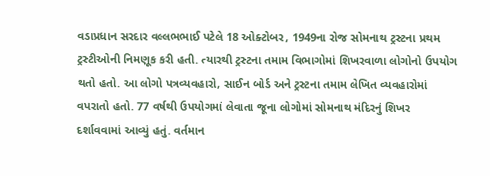વડાપ્રધાન સરદાર વલ્લભભાઈ પટેલે 18 ઓક્ટોબર, 1949ના રોજ સોમનાથ ટ્રસ્ટના પ્રથમ ટ્રસ્ટીઓની નિમણૂક કરી હતી. ત્યારથી ટ્રસ્ટના તમામ વિભાગોમાં શિખરવાળા લોગોનો ઉપયોગ થતો હતો. આ લોગો પત્રવ્યવહારો, સાઈન બોર્ડ અને ટ્રસ્ટના તમામ લેખિત વ્યવહારોમાં વપરાતો હતો. 77 વર્ષથી ઉપયોગમાં લેવાતા જૂના લોગોમાં સોમનાથ મંદિરનું શિખર દર્શાવવામાં આવ્યું હતું. વર્તમાન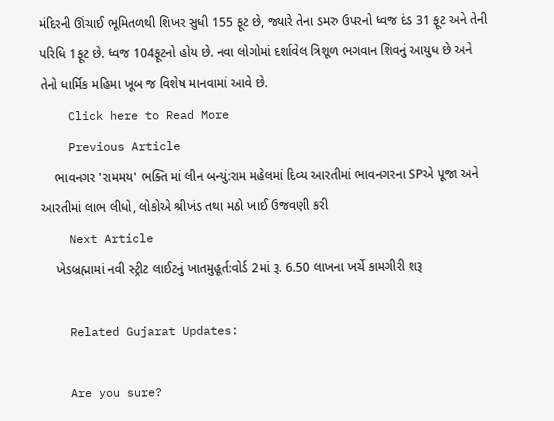મંદિરની ઊંચાઈ ભૂમિતળથી શિખર સુધી 155 ફૂટ છે, જ્યારે તેના ડમરુ ઉપરનો ધ્વજ દંડ 31 ફૂટ અને તેની પરિધિ 1ફૂટ છે. ધ્વજ 104ફૂટનો હોય છે. નવા લોગોમાં દર્શાવેલ ત્રિશૂળ ભગવાન શિવનું આયુધ છે અને તેનો ધાર્મિક મહિમા ખૂબ જ વિશેષ માનવામાં આવે છે.
    Click here to Read More
    Previous Article
    ભાવનગર 'રામમય' ભક્તિ માં લીન બન્યું:રામ મહેલમાં દિવ્ય આરતીમાં ભાવનગરના SPએ પૂજા અને આરતીમાં લાભ લીધો, લોકોએ શ્રીખંડ તથા મઠો ખાઈ ઉજવણી કરી
    Next Article
    ખેડબ્રહ્મામાં નવી સ્ટ્રીટ લાઈટનું ખાતમુહૂર્ત:વોર્ડ 2માં રૂ. 6.50 લાખના ખર્ચે કામગીરી શરૂ

    Related Gujarat Updates:

    Are you sure?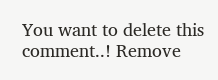You want to delete this comment..! Remove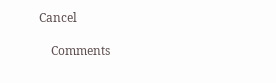Cancel

    Comments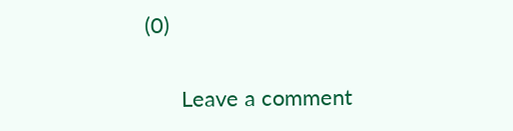(0)

      Leave a comment